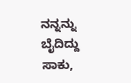ನನ್ನನ್ನು ಬೈದಿದ್ದು ಸಾಕು,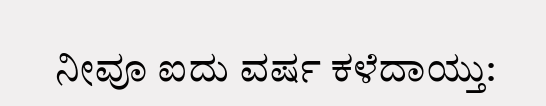ನೀವೂ ಐದು ವರ್ಷ ಕಳೆದಾಯ್ತು: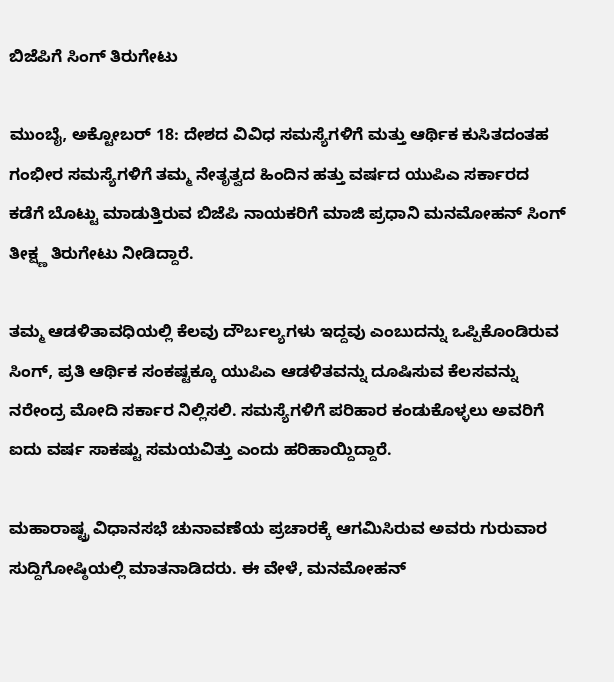ಬಿಜೆಪಿಗೆ ಸಿಂಗ್ ತಿರುಗೇಟು

ಮುಂಬೈ, ಅಕ್ಟೋಬರ್ 18: ದೇಶದ ವಿವಿಧ ಸಮಸ್ಯೆಗಳಿಗೆ ಮತ್ತು ಆರ್ಥಿಕ ಕುಸಿತದಂತಹ ಗಂಭೀರ ಸಮಸ್ಯೆಗಳಿಗೆ ತಮ್ಮ ನೇತೃತ್ವದ ಹಿಂದಿನ ಹತ್ತು ವರ್ಷದ ಯುಪಿಎ ಸರ್ಕಾರದ ಕಡೆಗೆ ಬೊಟ್ಟು ಮಾಡುತ್ತಿರುವ ಬಿಜೆಪಿ ನಾಯಕರಿಗೆ ಮಾಜಿ ಪ್ರಧಾನಿ ಮನಮೋಹನ್ ಸಿಂಗ್ ತೀಕ್ಷ್ಣ ತಿರುಗೇಟು ನೀಡಿದ್ದಾರೆ.

ತಮ್ಮ ಆಡಳಿತಾವಧಿಯಲ್ಲಿ ಕೆಲವು ದೌರ್ಬಲ್ಯಗಳು ಇದ್ದವು ಎಂಬುದನ್ನು ಒಪ್ಪಿಕೊಂಡಿರುವ ಸಿಂಗ್, ಪ್ರತಿ ಆರ್ಥಿಕ ಸಂಕಷ್ಟಕ್ಕೂ ಯುಪಿಎ ಆಡಳಿತವನ್ನು ದೂಷಿಸುವ ಕೆಲಸವನ್ನು ನರೇಂದ್ರ ಮೋದಿ ಸರ್ಕಾರ ನಿಲ್ಲಿಸಲಿ. ಸಮಸ್ಯೆಗಳಿಗೆ ಪರಿಹಾರ ಕಂಡುಕೊಳ್ಳಲು ಅವರಿಗೆ ಐದು ವರ್ಷ ಸಾಕಷ್ಟು ಸಮಯವಿತ್ತು ಎಂದು ಹರಿಹಾಯ್ದಿದ್ದಾರೆ.

ಮಹಾರಾಷ್ಟ್ರ ವಿಧಾನಸಭೆ ಚುನಾವಣೆಯ ಪ್ರಚಾರಕ್ಕೆ ಆಗಮಿಸಿರುವ ಅವರು ಗುರುವಾರ ಸುದ್ದಿಗೋಷ್ಠಿಯಲ್ಲಿ ಮಾತನಾಡಿದರು. ಈ ವೇಳೆ, ಮನಮೋಹನ್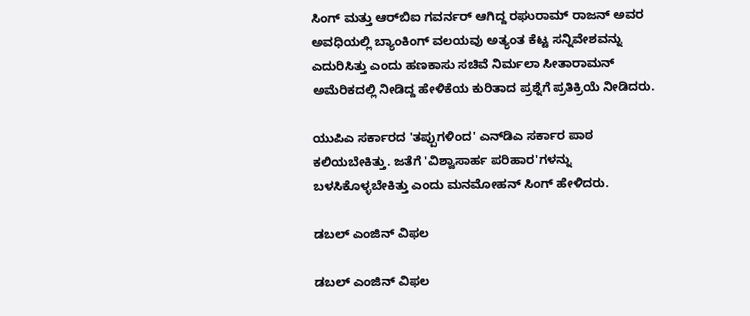ಸಿಂಗ್ ಮತ್ತು ಆರ್‌ಬಿಐ ಗವರ್ನರ್ ಆಗಿದ್ದ ರಘುರಾಮ್ ರಾಜನ್ ಅವರ ಅವಧಿಯಲ್ಲಿ ಬ್ಯಾಂಕಿಂಗ್ ವಲಯವು ಅತ್ಯಂತ ಕೆಟ್ಟ ಸನ್ನಿವೇಶವನ್ನು ಎದುರಿಸಿತ್ತು ಎಂದು ಹಣಕಾಸು ಸಚಿವೆ ನಿರ್ಮಲಾ ಸೀತಾರಾಮನ್ ಅಮೆರಿಕದಲ್ಲಿ ನೀಡಿದ್ದ ಹೇಳಿಕೆಯ ಕುರಿತಾದ ಪ್ರಶ್ನೆಗೆ ಪ್ರತಿಕ್ರಿಯೆ ನೀಡಿದರು.

ಯುಪಿಎ ಸರ್ಕಾರದ 'ತಪ್ಪುಗಳಿಂದ' ಎನ್‌ಡಿಎ ಸರ್ಕಾರ ಪಾಠ ಕಲಿಯಬೇಕಿತ್ತು. ಜತೆಗೆ 'ವಿಶ್ವಾಸಾರ್ಹ ಪರಿಹಾರ'ಗಳನ್ನು ಬಳಸಿಕೊಳ್ಳಬೇಕಿತ್ತು ಎಂದು ಮನಮೋಹನ್ ಸಿಂಗ್ ಹೇಳಿದರು.

ಡಬಲ್ ಎಂಜಿನ್ ವಿಫಲ

ಡಬಲ್ ಎಂಜಿನ್ ವಿಫಲ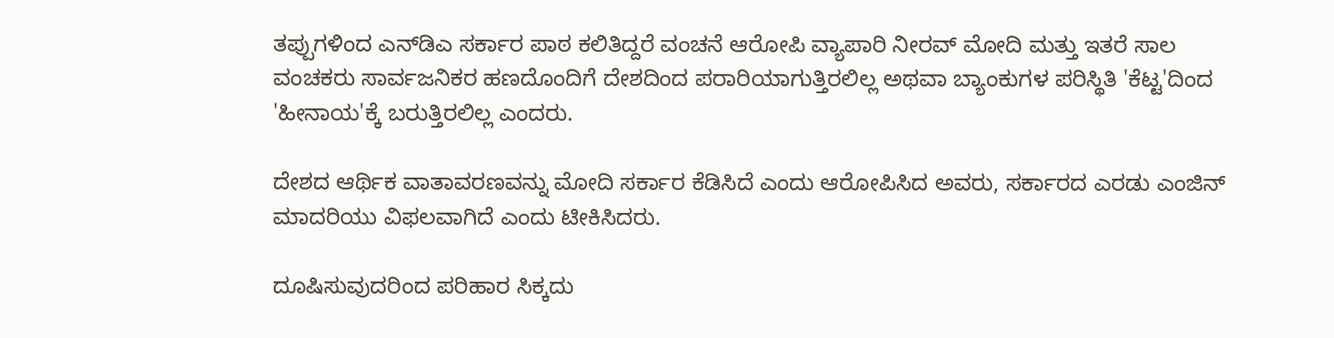ತಪ್ಪುಗಳಿಂದ ಎನ್‌ಡಿಎ ಸರ್ಕಾರ ಪಾಠ ಕಲಿತಿದ್ದರೆ ವಂಚನೆ ಆರೋಪಿ ವ್ಯಾಪಾರಿ ನೀರವ್ ಮೋದಿ ಮತ್ತು ಇತರೆ ಸಾಲ ವಂಚಕರು ಸಾರ್ವಜನಿಕರ ಹಣದೊಂದಿಗೆ ದೇಶದಿಂದ ಪರಾರಿಯಾಗುತ್ತಿರಲಿಲ್ಲ ಅಥವಾ ಬ್ಯಾಂಕುಗಳ ಪರಿಸ್ಥಿತಿ 'ಕೆಟ್ಟ'ದಿಂದ 'ಹೀನಾಯ'ಕ್ಕೆ ಬರುತ್ತಿರಲಿಲ್ಲ ಎಂದರು.

ದೇಶದ ಆರ್ಥಿಕ ವಾತಾವರಣವನ್ನು ಮೋದಿ ಸರ್ಕಾರ ಕೆಡಿಸಿದೆ ಎಂದು ಆರೋಪಿಸಿದ ಅವರು, ಸರ್ಕಾರದ ಎರಡು ಎಂಜಿನ್ ಮಾದರಿಯು ವಿಫಲವಾಗಿದೆ ಎಂದು ಟೀಕಿಸಿದರು.

ದೂಷಿಸುವುದರಿಂದ ಪರಿಹಾರ ಸಿಕ್ಕದು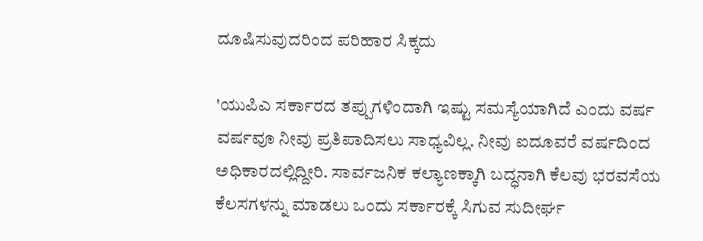ದೂಷಿಸುವುದರಿಂದ ಪರಿಹಾರ ಸಿಕ್ಕದು

'ಯುಪಿಎ ಸರ್ಕಾರದ ತಪ್ಪುಗಳಿಂದಾಗಿ ಇಷ್ಟು ಸಮಸ್ಯೆಯಾಗಿದೆ ಎಂದು ವರ್ಷ ವರ್ಷವೂ ನೀವು ಪ್ರತಿಪಾದಿಸಲು ಸಾಧ್ಯವಿಲ್ಲ. ನೀವು ಐದೂವರೆ ವರ್ಷದಿಂದ ಅಧಿಕಾರದಲ್ಲಿದ್ದೀರಿ. ಸಾರ್ವಜನಿಕ ಕಲ್ಯಾಣಕ್ಕಾಗಿ ಬದ್ಧನಾಗಿ ಕೆಲವು ಭರವಸೆಯ ಕೆಲಸಗಳನ್ನು ಮಾಡಲು ಒಂದು ಸರ್ಕಾರಕ್ಕೆ ಸಿಗುವ ಸುದೀರ್ಘ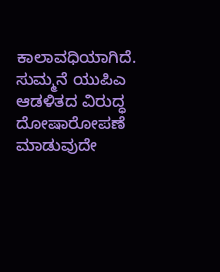ಕಾಲಾವಧಿಯಾಗಿದೆ. ಸುಮ್ಮನೆ ಯುಪಿಎ ಆಡಳಿತದ ವಿರುದ್ಧ ದೋಷಾರೋಪಣೆ ಮಾಡುವುದೇ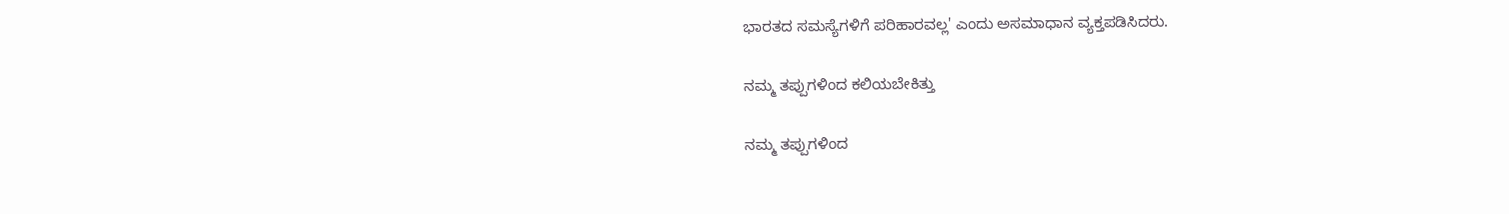ಭಾರತದ ಸಮಸ್ಯೆಗಳಿಗೆ ಪರಿಹಾರವಲ್ಲ' ಎಂದು ಅಸಮಾಧಾನ ವ್ಯಕ್ತಪಡಿಸಿದರು.

ನಮ್ಮ ತಪ್ಪುಗಳಿಂದ ಕಲಿಯಬೇಕಿತ್ತು

ನಮ್ಮ ತಪ್ಪುಗಳಿಂದ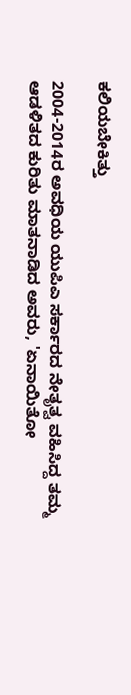ಕಲಿಯಬೇಕಿತ್ತು

2004-2014ರ ಅವಧಿಯ ಯುಪಿಎ ಸರ್ಕಾರದ ನೇತೃತ್ವ ವಹಿಸಿದ್ದ ತಮ್ಮ ಆಡಳಿತದ ಕುರಿತು ಮಾತನಾಡಿದ ಅವರು, 'ಏನಾಯಿತೋ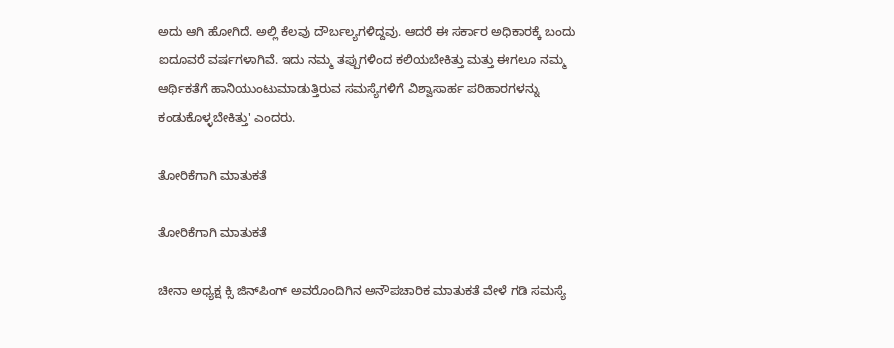ಅದು ಆಗಿ ಹೋಗಿದೆ. ಅಲ್ಲಿ ಕೆಲವು ದೌರ್ಬಲ್ಯಗಳಿದ್ದವು. ಆದರೆ ಈ ಸರ್ಕಾರ ಅಧಿಕಾರಕ್ಕೆ ಬಂದು ಐದೂವರೆ ವರ್ಷಗಳಾಗಿವೆ. ಇದು ನಮ್ಮ ತಪ್ಪುಗಳಿಂದ ಕಲಿಯಬೇಕಿತ್ತು ಮತ್ತು ಈಗಲೂ ನಮ್ಮ ಆರ್ಥಿಕತೆಗೆ ಹಾನಿಯುಂಟುಮಾಡುತ್ತಿರುವ ಸಮಸ್ಯೆಗಳಿಗೆ ವಿಶ್ವಾಸಾರ್ಹ ಪರಿಹಾರಗಳನ್ನು ಕಂಡುಕೊಳ್ಳಬೇಕಿತ್ತು' ಎಂದರು.

ತೋರಿಕೆಗಾಗಿ ಮಾತುಕತೆ

ತೋರಿಕೆಗಾಗಿ ಮಾತುಕತೆ

ಚೀನಾ ಅಧ್ಯಕ್ಷ ಕ್ಸಿ ಜಿನ್‌ಪಿಂಗ್ ಅವರೊಂದಿಗಿನ ಅನೌಪಚಾರಿಕ ಮಾತುಕತೆ ವೇಳೆ ಗಡಿ ಸಮಸ್ಯೆ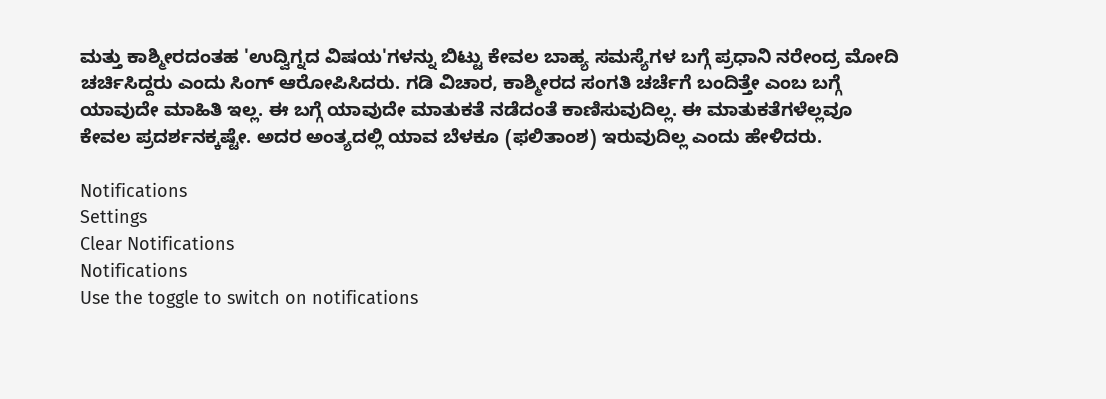ಮತ್ತು ಕಾಶ್ಮೀರದಂತಹ 'ಉದ್ವಿಗ್ನದ ವಿಷಯ'ಗಳನ್ನು ಬಿಟ್ಟು ಕೇವಲ ಬಾಹ್ಯ ಸಮಸ್ಯೆಗಳ ಬಗ್ಗೆ ಪ್ರಧಾನಿ ನರೇಂದ್ರ ಮೋದಿ ಚರ್ಚಿಸಿದ್ದರು ಎಂದು ಸಿಂಗ್ ಆರೋಪಿಸಿದರು. ಗಡಿ ವಿಚಾರ, ಕಾಶ್ಮೀರದ ಸಂಗತಿ ಚರ್ಚೆಗೆ ಬಂದಿತ್ತೇ ಎಂಬ ಬಗ್ಗೆ ಯಾವುದೇ ಮಾಹಿತಿ ಇಲ್ಲ. ಈ ಬಗ್ಗೆ ಯಾವುದೇ ಮಾತುಕತೆ ನಡೆದಂತೆ ಕಾಣಿಸುವುದಿಲ್ಲ. ಈ ಮಾತುಕತೆಗಳೆಲ್ಲವೂ ಕೇವಲ ಪ್ರದರ್ಶನಕ್ಕಷ್ಟೇ. ಅದರ ಅಂತ್ಯದಲ್ಲಿ ಯಾವ ಬೆಳಕೂ (ಫಲಿತಾಂಶ) ಇರುವುದಿಲ್ಲ ಎಂದು ಹೇಳಿದರು.

Notifications
Settings
Clear Notifications
Notifications
Use the toggle to switch on notifications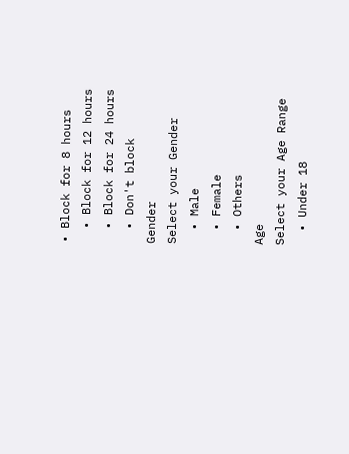• Block for 8 hours
  • Block for 12 hours
  • Block for 24 hours
  • Don't block
Gender
Select your Gender
  • Male
  • Female
  • Others
Age
Select your Age Range
  • Under 18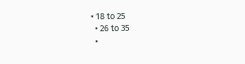• 18 to 25
  • 26 to 35
  •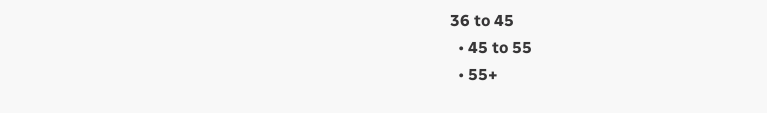36 to 45
  • 45 to 55
  • 55+